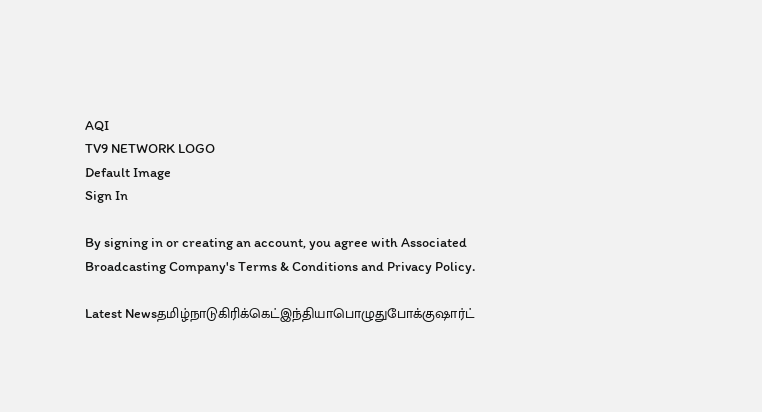AQI
TV9 NETWORK LOGO
Default Image
Sign In

By signing in or creating an account, you agree with Associated Broadcasting Company's Terms & Conditions and Privacy Policy.

Latest Newsதமிழ்நாடுகிரிக்கெட்இந்தியாபொழுதுபோக்குஷார்ட்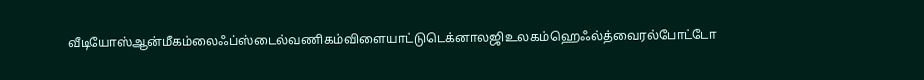வீடியோஸ்ஆன்மீகம்லைஃப்ஸ்டைல்வணிகம்விளையாட்டுடெக்னாலஜிஉலகம்ஹெஃல்த்வைரல்போட்டோ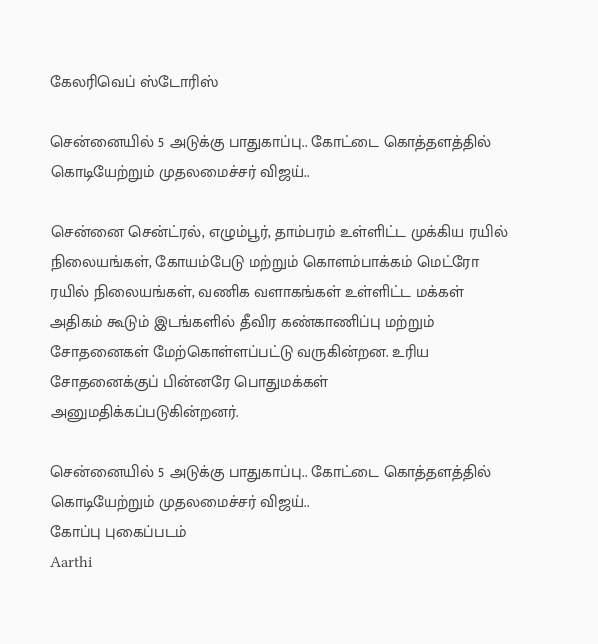கேலரிவெப் ஸ்டோரிஸ்

சென்னையில் 5 அடுக்கு பாதுகாப்பு.. கோட்டை கொத்தளத்தில் கொடியேற்றும் முதலமைச்சர் விஜய்..

சென்னை சென்ட்ரல், எழும்பூர், தாம்பரம் உள்ளிட்ட முக்கிய ரயில் நிலையங்கள், கோயம்பேடு மற்றும் கொளம்பாக்கம் மெட்ரோ ரயில் நிலையங்கள், வணிக வளாகங்கள் உள்ளிட்ட மக்கள் அதிகம் கூடும் இடங்களில் தீவிர கண்காணிப்பு மற்றும் சோதனைகள் மேற்கொள்ளப்பட்டு வருகின்றன. உரிய சோதனைக்குப் பின்னரே பொதுமக்கள் அனுமதிக்கப்படுகின்றனர்.

சென்னையில் 5 அடுக்கு பாதுகாப்பு.. கோட்டை கொத்தளத்தில் கொடியேற்றும் முதலமைச்சர் விஜய்..
கோப்பு புகைப்படம்
Aarthi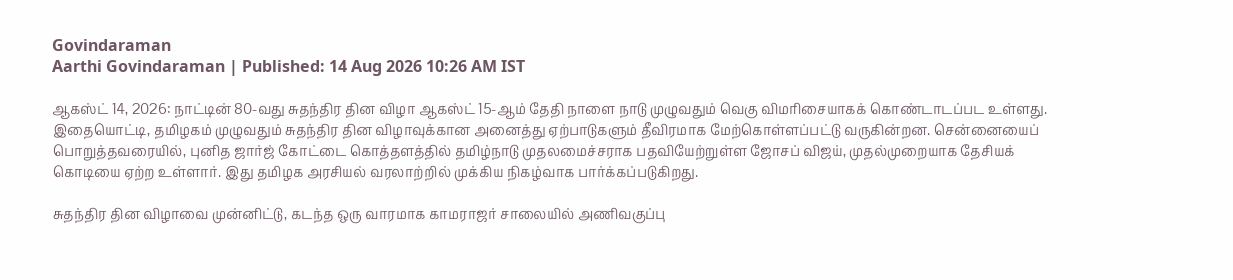Govindaraman
Aarthi Govindaraman | Published: 14 Aug 2026 10:26 AM IST

ஆகஸ்ட் 14, 2026: நாட்டின் 80-வது சுதந்திர தின விழா ஆகஸ்ட் 15-ஆம் தேதி நாளை நாடு முழுவதும் வெகு விமரிசையாகக் கொண்டாடப்பட உள்ளது. இதையொட்டி, தமிழகம் முழுவதும் சுதந்திர தின விழாவுக்கான அனைத்து ஏற்பாடுகளும் தீவிரமாக மேற்கொள்ளப்பட்டு வருகின்றன. சென்னையைப் பொறுத்தவரையில், புனித ஜார்ஜ் கோட்டை கொத்தளத்தில் தமிழ்நாடு முதலமைச்சராக பதவியேற்றுள்ள ஜோசப் விஜய், முதல்முறையாக தேசியக் கொடியை ஏற்ற உள்ளார். இது தமிழக அரசியல் வரலாற்றில் முக்கிய நிகழ்வாக பார்க்கப்படுகிறது.

சுதந்திர தின விழாவை முன்னிட்டு, கடந்த ஒரு வாரமாக காமராஜர் சாலையில் அணிவகுப்பு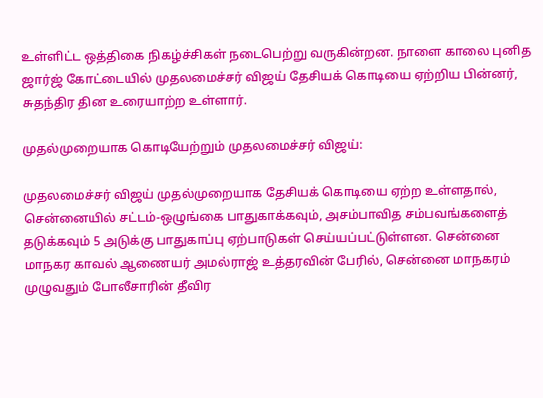உள்ளிட்ட ஒத்திகை நிகழ்ச்சிகள் நடைபெற்று வருகின்றன. நாளை காலை புனித ஜார்ஜ் கோட்டையில் முதலமைச்சர் விஜய் தேசியக் கொடியை ஏற்றிய பின்னர், சுதந்திர தின உரையாற்ற உள்ளார்.

முதல்முறையாக கொடியேற்றும் முதலமைச்சர் விஜய்:

முதலமைச்சர் விஜய் முதல்முறையாக தேசியக் கொடியை ஏற்ற உள்ளதால், சென்னையில் சட்டம்-ஒழுங்கை பாதுகாக்கவும், அசம்பாவித சம்பவங்களைத் தடுக்கவும் 5 அடுக்கு பாதுகாப்பு ஏற்பாடுகள் செய்யப்பட்டுள்ளன. சென்னை மாநகர காவல் ஆணையர் அமல்ராஜ் உத்தரவின் பேரில், சென்னை மாநகரம் முழுவதும் போலீசாரின் தீவிர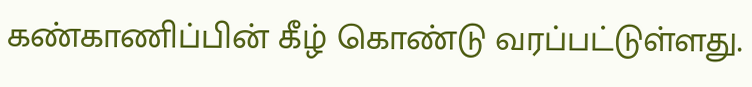கண்காணிப்பின் கீழ் கொண்டு வரப்பட்டுள்ளது.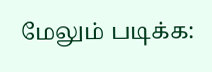மேலும் படிக்க: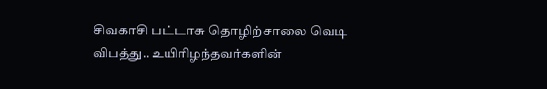சிவகாசி பட்டாசு தொழிற்சாலை வெடி விபத்து.. உயிரிழந்தவர்களின்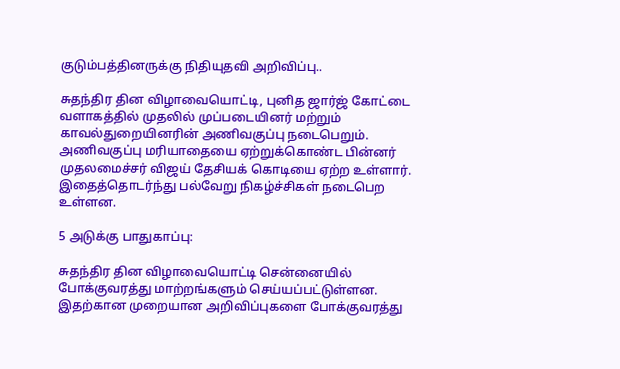குடும்பத்தினருக்கு நிதியுதவி அறிவிப்பு..

சுதந்திர தின விழாவையொட்டி, புனித ஜார்ஜ் கோட்டை வளாகத்தில் முதலில் முப்படையினர் மற்றும் காவல்துறையினரின் அணிவகுப்பு நடைபெறும். அணிவகுப்பு மரியாதையை ஏற்றுக்கொண்ட பின்னர் முதலமைச்சர் விஜய் தேசியக் கொடியை ஏற்ற உள்ளார். இதைத்தொடர்ந்து பல்வேறு நிகழ்ச்சிகள் நடைபெற உள்ளன.

5 அடுக்கு பாதுகாப்பு:

சுதந்திர தின விழாவையொட்டி சென்னையில் போக்குவரத்து மாற்றங்களும் செய்யப்பட்டுள்ளன. இதற்கான முறையான அறிவிப்புகளை போக்குவரத்து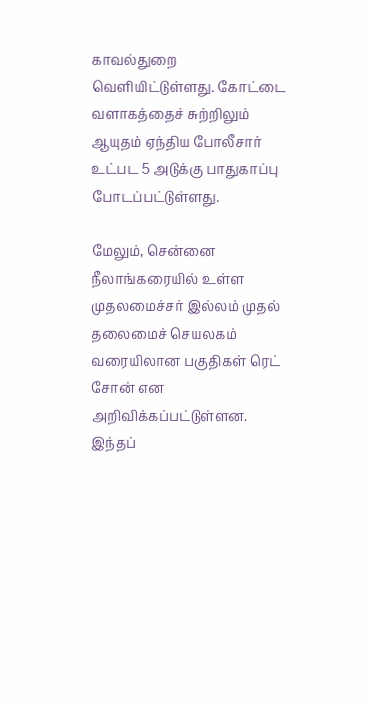காவல்துறை வெளியிட்டுள்ளது. கோட்டை வளாகத்தைச் சுற்றிலும் ஆயுதம் ஏந்திய போலீசார் உட்பட 5 அடுக்கு பாதுகாப்பு போடப்பட்டுள்ளது.

மேலும், சென்னை நீலாங்கரையில் உள்ள முதலமைச்சர் இல்லம் முதல் தலைமைச் செயலகம் வரையிலான பகுதிகள் ரெட் சோன் என அறிவிக்கப்பட்டுள்ளன. இந்தப்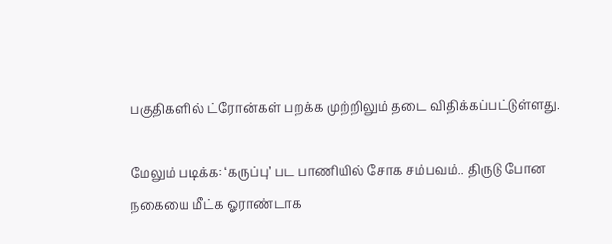பகுதிகளில் ட்ரோன்கள் பறக்க முற்றிலும் தடை விதிக்கப்பட்டுள்ளது.

மேலும் படிக்க: ‘கருப்பு’ பட பாணியில் சோக சம்பவம்.. திருடு போன நகையை மீட்க ஓராண்டாக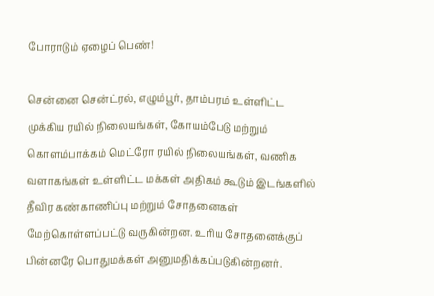போராடும் ஏழைப் பெண்!

சென்னை சென்ட்ரல், எழும்பூர், தாம்பரம் உள்ளிட்ட முக்கிய ரயில் நிலையங்கள், கோயம்பேடு மற்றும் கொளம்பாக்கம் மெட்ரோ ரயில் நிலையங்கள், வணிக வளாகங்கள் உள்ளிட்ட மக்கள் அதிகம் கூடும் இடங்களில் தீவிர கண்காணிப்பு மற்றும் சோதனைகள் மேற்கொள்ளப்பட்டு வருகின்றன. உரிய சோதனைக்குப் பின்னரே பொதுமக்கள் அனுமதிக்கப்படுகின்றனர்.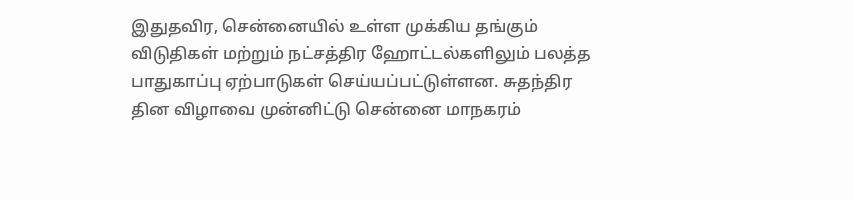இதுதவிர, சென்னையில் உள்ள முக்கிய தங்கும் விடுதிகள் மற்றும் நட்சத்திர ஹோட்டல்களிலும் பலத்த பாதுகாப்பு ஏற்பாடுகள் செய்யப்பட்டுள்ளன. சுதந்திர தின விழாவை முன்னிட்டு சென்னை மாநகரம்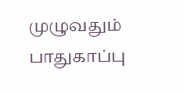முழுவதும் பாதுகாப்பு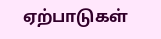ஏற்பாடுகள்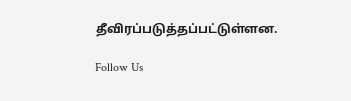தீவிரப்படுத்தப்பட்டுள்ளன.

Follow Us